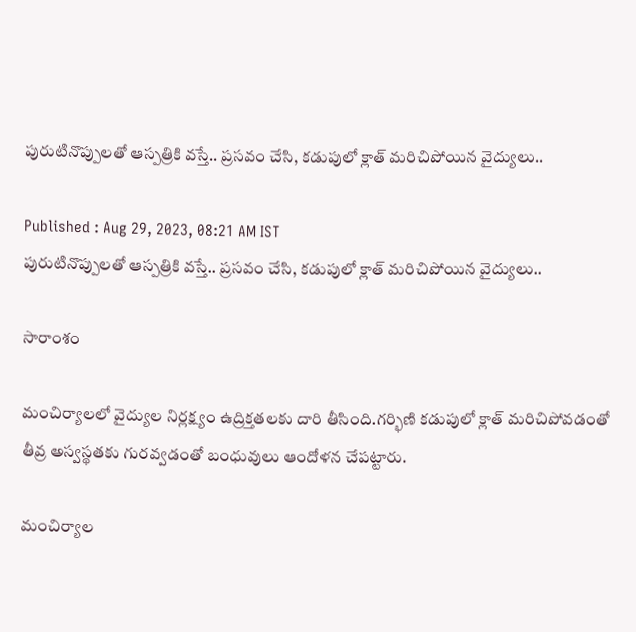పురుటినొప్పులతో ఆస్పత్రికి వస్తే.. ప్రసవం చేసి, కడుపులో క్లాత్ మరిచిపోయిన వైద్యులు..

Published : Aug 29, 2023, 08:21 AM IST
పురుటినొప్పులతో ఆస్పత్రికి వస్తే.. ప్రసవం చేసి, కడుపులో క్లాత్ మరిచిపోయిన వైద్యులు..

సారాంశం

మంచిర్యాలలో వైద్యుల నిర్లక్ష్యం ఉద్రిక్తతలకు దారి తీసింది.గర్భిణి కడుపులో క్లాత్ మరిచిపోవడంతో తీవ్ర అస్వస్థతకు గురవ్వడంతో బంధువులు ఆందోళన చేపట్టారు.

మంచిర్యాల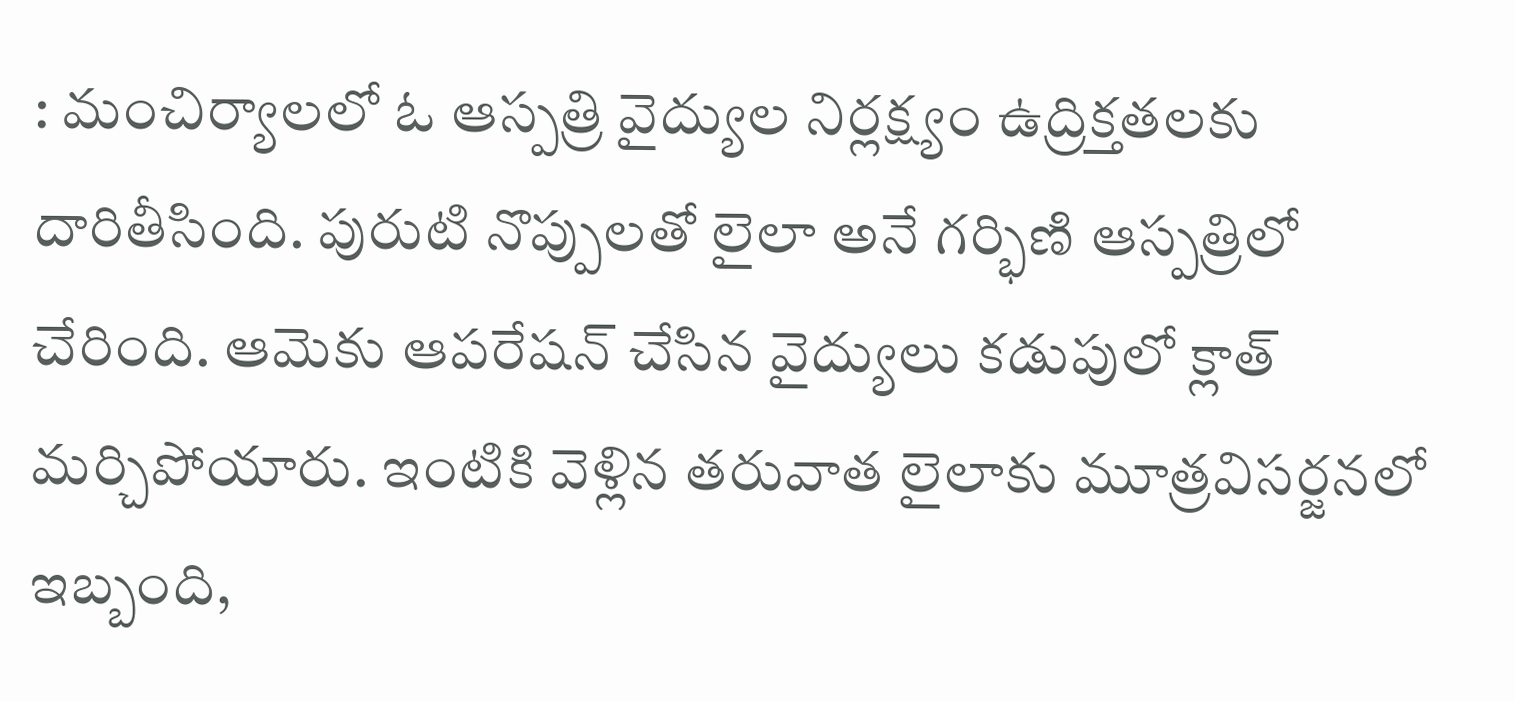: మంచిర్యాలలో ఓ ఆస్పత్రి వైద్యుల నిర్లక్ష్యం ఉద్రిక్తతలకు దారితీసింది. పురుటి నొప్పులతో లైలా అనే గర్భిణి ఆస్పత్రిలో చేరింది. ఆమెకు ఆపరేషన్ చేసిన వైద్యులు కడుపులో క్లాత్ మర్చిపోయారు. ఇంటికి వెళ్లిన తరువాత లైలాకు మూత్రవిసర్జనలో ఇబ్బంది,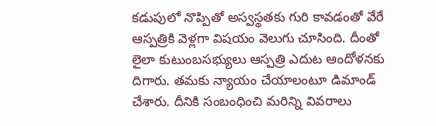కడుపులో నొప్పితో అస్వస్థతకు గురి కావడంతో వేరే ఆస్పత్రికి వెళ్లగా విషయం వెలుగు చూసింది. దీంతో లైలా కుటుంబసభ్యులు ఆస్పత్రి ఎదుట ఆందోళనకు దిగారు. తమకు న్యాయం చేయాలంటూ డిమాండ్ చేశారు. దీనికి సంబంధించి మరిన్ని వివరాలు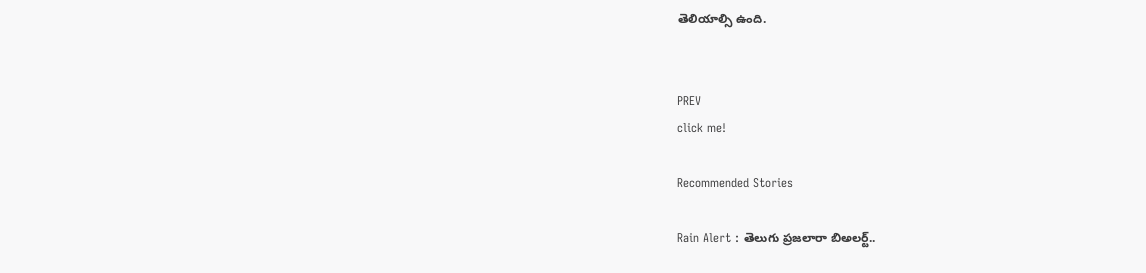తెలియాల్సి ఉంది.


PREV
click me!

Recommended Stories

Rain Alert : తెలుగు ప్రజలారా బిఅలర్ట్..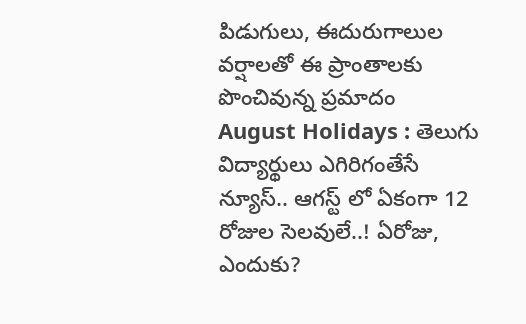పిడుగులు, ఈదురుగాలుల వర్షాలతో ఈ ప్రాంతాలకు పొంచివున్న ప్రమాదం
August Holidays : తెలుగు విద్యార్థులు ఎగిరిగంతేసే న్యూస్.. ఆగస్ట్ లో ఏకంగా 12 రోజుల సెలవులే..! ఏరోజు, ఎందుకు?